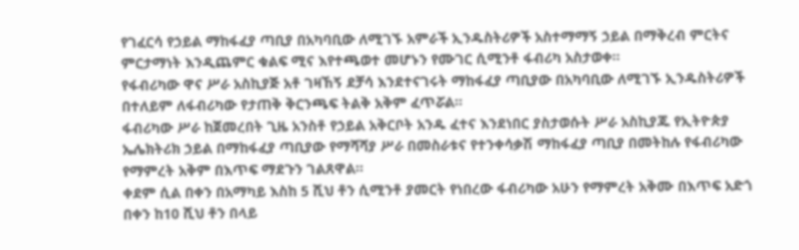የገፈርሳ የኃይል ማከፋፈያ ጣቢያ በአካባቢው ለሚገኙ አምራች ኢንዱስትሪዎች አስተማማኝ ኃይል በማቅረብ ምርትና ምርታማነት እንዲጨምር ቁልፍ ሚና እየተጫወተ መሆኑን የሙገር ሲሚንቶ ፋብሪካ አስታወቀ።
የፋብሪካው ዋና ሥራ አስኪያጅ አቶ ገዛኸኝ ደቻሳ እንደተናገሩት ማከፋፈያ ጣቢያው በአካባቢው ለሚገኙ ኢንዱስትሪዎች በተለይም ለፋብሪካው የታጠቅ ቅርንጫፍ ትልቅ አቅም ፈጥሯል።
ፋብሪካው ሥራ ከጀመረበት ጊዜ አንስቶ የኃይል አቅርቦት አንዱ ፈተና እንደነበር ያስታወሱት ሥራ አስኪያጁ የኢትዮጵያ ኤሌክትሪክ ኃይል በማከፋፈያ ጣቢያው የማሻሻያ ሥራ በመስራቱና የተንቀሳቃሽ ማከፋፈያ ጣቢያ በመትከሉ የፋብሪካው የማምረት አቅም በእጥፍ ማደጉን ገልጸዋል።
ቀደም ሲል በቀን በአማካይ እስከ 5 ሺህ ቶን ሲሚንቶ ያመርት የነበረው ፋብሪካው አሁን የማምረት አቅሙ በእጥፍ አድጎ በቀን ከ10 ሺህ ቶን በላይ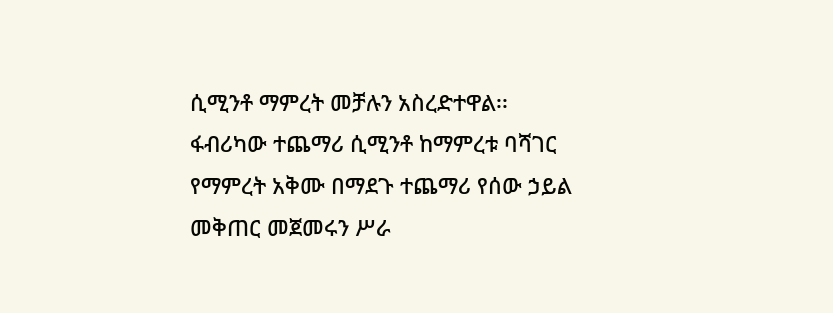ሲሚንቶ ማምረት መቻሉን አስረድተዋል፡፡
ፋብሪካው ተጨማሪ ሲሚንቶ ከማምረቱ ባሻገር የማምረት አቅሙ በማደጉ ተጨማሪ የሰው ኃይል መቅጠር መጀመሩን ሥራ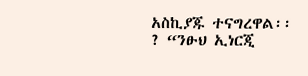አስኪያጁ ተናግረዋል፡፡
? “ንፁህ ኢነርጂ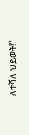ለተሻለ ህይወት!”